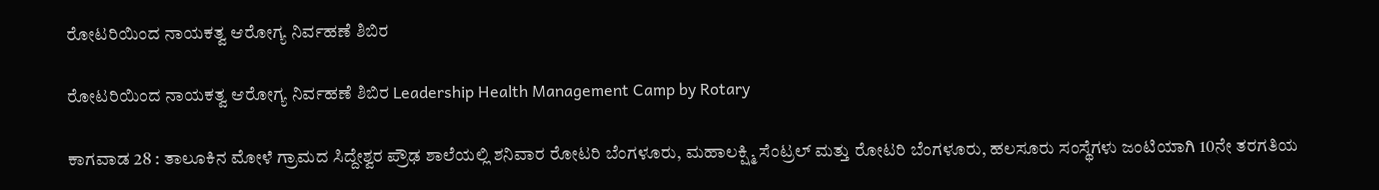ರೋಟರಿಯಿಂದ ನಾಯಕತ್ವ ಆರೋಗ್ಯ ನಿರ್ವಹಣೆ ಶಿಬಿರ

ರೋಟರಿಯಿಂದ ನಾಯಕತ್ವ ಆರೋಗ್ಯ ನಿರ್ವಹಣೆ ಶಿಬಿರ Leadership Health Management Camp by Rotary

ಕಾಗವಾಡ 28 : ತಾಲೂಕಿನ ಮೋಳೆ ಗ್ರಾಮದ ಸಿದ್ದೇಶ್ವರ ಪ್ರೌಢ ಶಾಲೆಯಲ್ಲಿ ಶನಿವಾರ ರೋಟರಿ ಬೆಂಗಳೂರು, ಮಹಾಲಕ್ಷ್ಮಿ ಸೆಂಟ್ರಲ್ ಮತ್ತು ರೋಟರಿ ಬೆಂಗಳೂರು, ಹಲಸೂರು ಸಂಸ್ಥೆಗಳು ಜಂಟಿಯಾಗಿ 10ನೇ ತರಗತಿಯ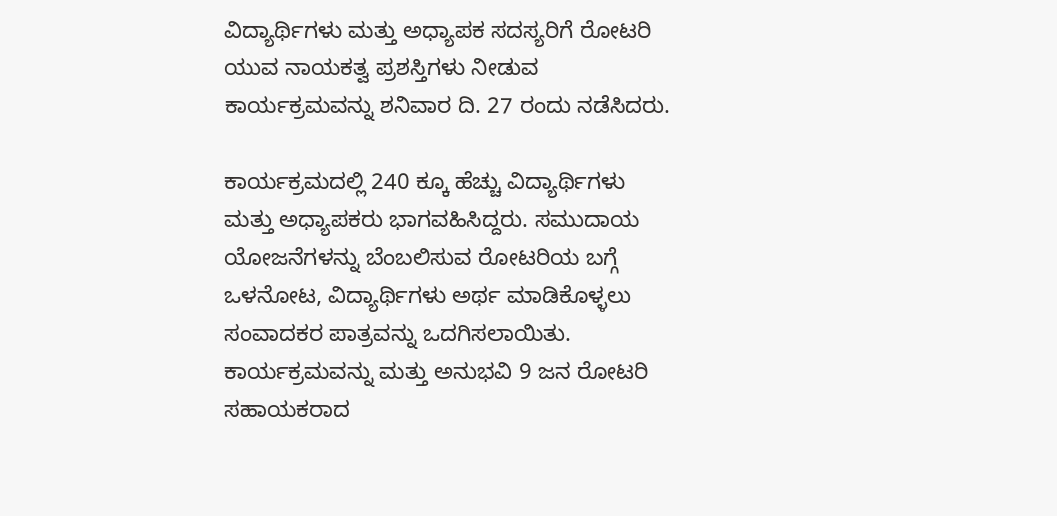ವಿದ್ಯಾರ್ಥಿಗಳು ಮತ್ತು ಅಧ್ಯಾಪಕ ಸದಸ್ಯರಿಗೆ ರೋಟರಿ ಯುವ ನಾಯಕತ್ವ ಪ್ರಶಸ್ತಿಗಳು ನೀಡುವ ಕಾರ್ಯಕ್ರಮವನ್ನು ಶನಿವಾರ ದಿ. 27 ರಂದು ನಡೆಸಿದರು.

ಕಾರ್ಯಕ್ರಮದಲ್ಲಿ 240 ಕ್ಕೂ ಹೆಚ್ಚು ವಿದ್ಯಾರ್ಥಿಗಳು ಮತ್ತು ಅಧ್ಯಾಪಕರು ಭಾಗವಹಿಸಿದ್ದರು. ಸಮುದಾಯ ಯೋಜನೆಗಳನ್ನು ಬೆಂಬಲಿಸುವ ರೋಟರಿಯ ಬಗ್ಗೆ ಒಳನೋಟ, ವಿದ್ಯಾರ್ಥಿಗಳು ಅರ್ಥ ಮಾಡಿಕೊಳ್ಳಲು ಸಂವಾದಕರ ಪಾತ್ರವನ್ನು ಒದಗಿಸಲಾಯಿತು. ಕಾರ್ಯಕ್ರಮವನ್ನು ಮತ್ತು ಅನುಭವಿ 9 ಜನ ರೋಟರಿ ಸಹಾಯಕರಾದ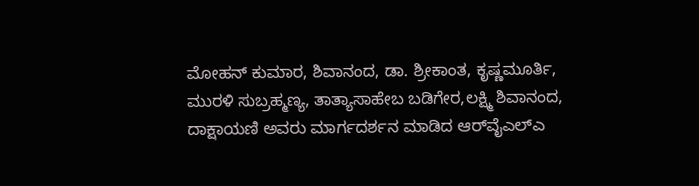ಮೋಹನ್ ಕುಮಾರ, ಶಿವಾನಂದ, ಡಾ. ಶ್ರೀಕಾಂತ, ಕೃಷ್ಣಮೂರ್ತಿ, ಮುರಳಿ ಸುಬ್ರಹ್ಮಣ್ಯ, ತಾತ್ಯಾಸಾಹೇಬ ಬಡಿಗೇರ,ಲಕ್ಷ್ಮಿ ಶಿವಾನಂದ, ದಾಕ್ಷಾಯಣಿ ಅವರು ಮಾರ್ಗದರ್ಶನ ಮಾಡಿದ ಆರ್‌ವೈಎಲ್‌ಎ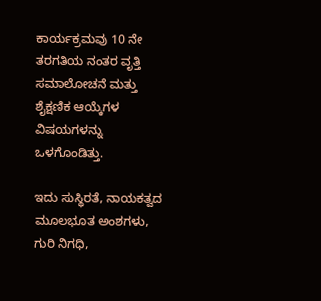ಕಾರ್ಯಕ್ರಮವು 10 ನೇ ತರಗತಿಯ ನಂತರ ವೃತ್ತಿ ಸಮಾಲೋಚನೆ ಮತ್ತು ಶೈಕ್ಷಣಿಕ ಆಯ್ಕೆಗಳ ವಿಷಯಗಳನ್ನು ಒಳಗೊಂಡಿತ್ತು.

ಇದು ಸುಸ್ಥಿರತೆ, ನಾಯಕತ್ವದ ಮೂಲಭೂತ ಅಂಶಗಳು, ಗುರಿ ನಿಗಧಿ,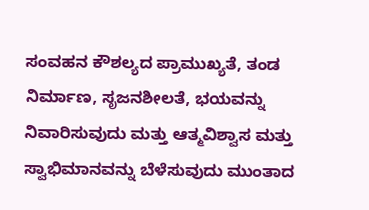ಸಂವಹನ ಕೌಶಲ್ಯದ ಪ್ರಾಮುಖ್ಯತೆ, ತಂಡ ನಿರ್ಮಾಣ, ಸೃಜನಶೀಲತೆ, ಭಯವನ್ನು ನಿವಾರಿಸುವುದು ಮತ್ತು ಆತ್ಮವಿಶ್ವಾಸ ಮತ್ತು ಸ್ವಾಭಿಮಾನವನ್ನು ಬೆಳೆಸುವುದು ಮುಂತಾದ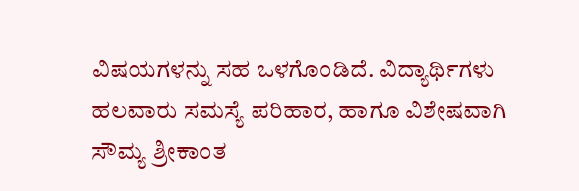ವಿಷಯಗಳನ್ನು ಸಹ ಒಳಗೊಂಡಿದೆ. ವಿದ್ಯಾರ್ಥಿಗಳು ಹಲವಾರು ಸಮಸ್ಯೆ ಪರಿಹಾರ, ಹಾಗೂ ವಿಶೇಷವಾಗಿ ಸೌಮ್ಯ ಶ್ರೀಕಾಂತ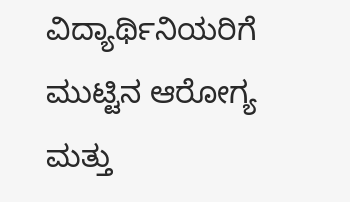ವಿದ್ಯಾರ್ಥಿನಿಯರಿಗೆ ಮುಟ್ಟಿನ ಆರೋಗ್ಯ ಮತ್ತು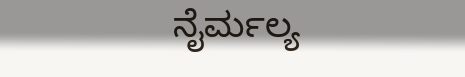ನೈರ್ಮಲ್ಯ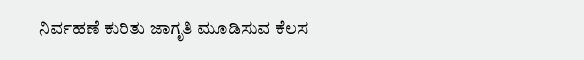ನಿರ್ವಹಣೆ ಕುರಿತು ಜಾಗೃತಿ ಮೂಡಿಸುವ ಕೆಲಸ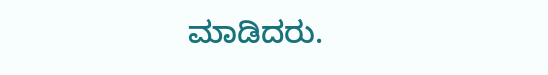ಮಾಡಿದರು.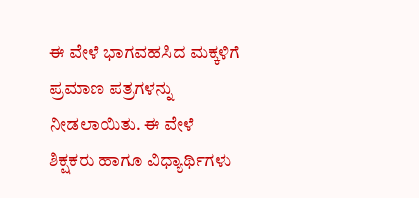ಈ ವೇಳೆ ಭಾಗವಹಸಿದ ಮಕ್ಕಳಿಗೆ ಪ್ರಮಾಣ ಪತ್ರಗಳನ್ನು ನೀಡಲಾಯಿತು. ಈ ವೇಳೆ ಶಿಕ್ಷಕರು ಹಾಗೂ ವಿಧ್ಯಾರ್ಥಿಗಳು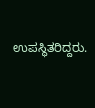ಉಪಸ್ಥಿತರಿದ್ದರು.